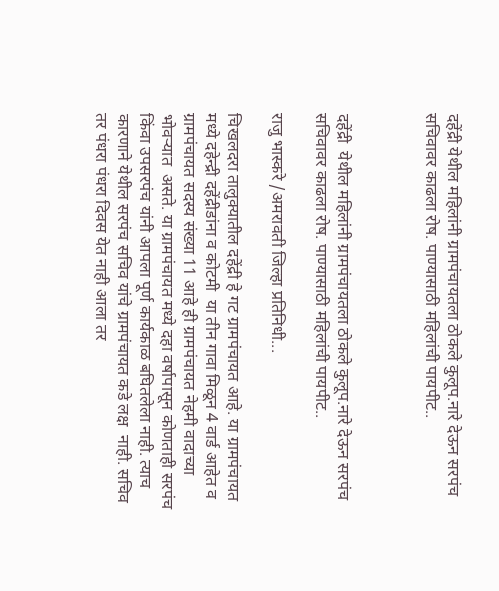दहेंद्री येथील महिलांनी ग्रामपंचायतला ठोकले कुलूप.नारे देऊन सरपंच सचिवावर काढला रोष. पाण्यासाठी महिलांची पायपीट..



दहेंद्री  येथील महिलांनी ग्रामपंचायतला ठोकले कुलूप.नारे देऊन सरपंच सचिवावर काढला रोष. पाण्यासाठी महिलांची पायपीट..

राजु भास्करे /अमरावती जिल्हा प्रतिनिधी...

चिखलदरा तालुक्यातील दहेंद्री हे गट ग्रामपंचायत आहे. या ग्रामपंचायत मध्ये दहेन्द्री दहेंद्रीडांना व कोटमी  या तीन गावा मिळून 4 वार्ड आहेत व ग्रामपंचायत सदस्य संख्या 11 आहे ही ग्रामपंचायत नेहमी वादाच्या भोवऱ्यात  असते. या ग्रामपंचायत मध्ये दहा वर्षापासून कोणताही सरपंच किंवा उपसरपंच यांनी आपला पूर्ण कार्यकाळ बघितलेला नाही. त्याच कारणाने येथील सरपंच सचिव यांचे ग्रामपंचायत कडे लक्ष  नाही. सचिव तर पंधरा पंधरा दिवस येत नाही आला तर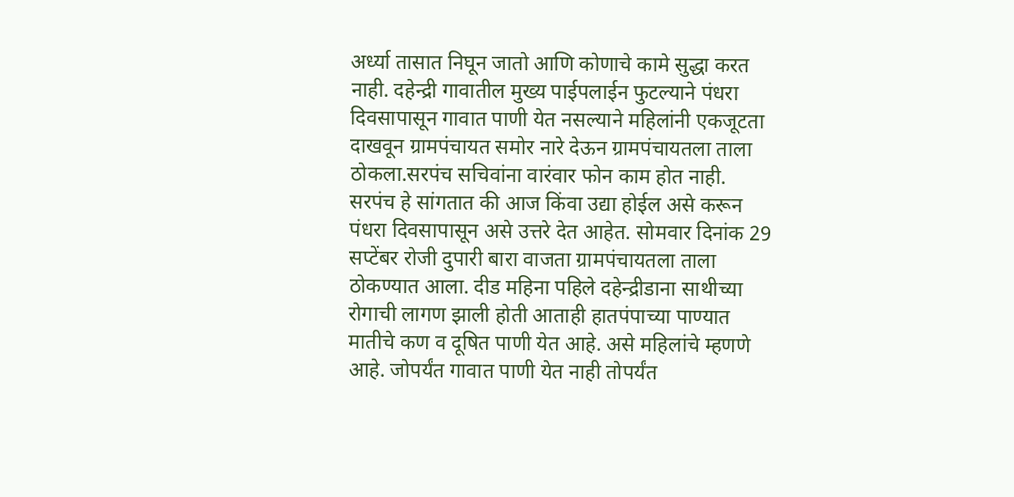अर्ध्या तासात निघून जातो आणि कोणाचे कामे सुद्धा करत नाही. दहेन्द्री गावातील मुख्य पाईपलाईन फुटल्याने पंधरा दिवसापासून गावात पाणी येत नसल्याने महिलांनी एकजूटता दाखवून ग्रामपंचायत समोर नारे देऊन ग्रामपंचायतला ताला ठोकला.सरपंच सचिवांना वारंवार फोन काम होत नाही. सरपंच हे सांगतात की आज किंवा उद्या होईल असे करून पंधरा दिवसापासून असे उत्तरे देत आहेत. सोमवार दिनांक 29 सप्टेंबर रोजी दुपारी बारा वाजता ग्रामपंचायतला ताला ठोकण्यात आला. दीड महिना पहिले दहेन्द्रीडाना साथीच्या रोगाची लागण झाली होती आताही हातपंपाच्या पाण्यात मातीचे कण व दूषित पाणी येत आहे. असे महिलांचे म्हणणे आहे. जोपर्यंत गावात पाणी येत नाही तोपर्यंत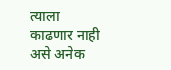त्याला काढणार नाही असे अनेक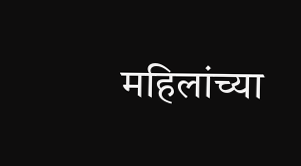महिलांच्या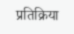प्रतिक्रिया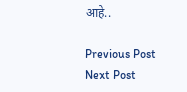आहे..

Previous Post Next Post